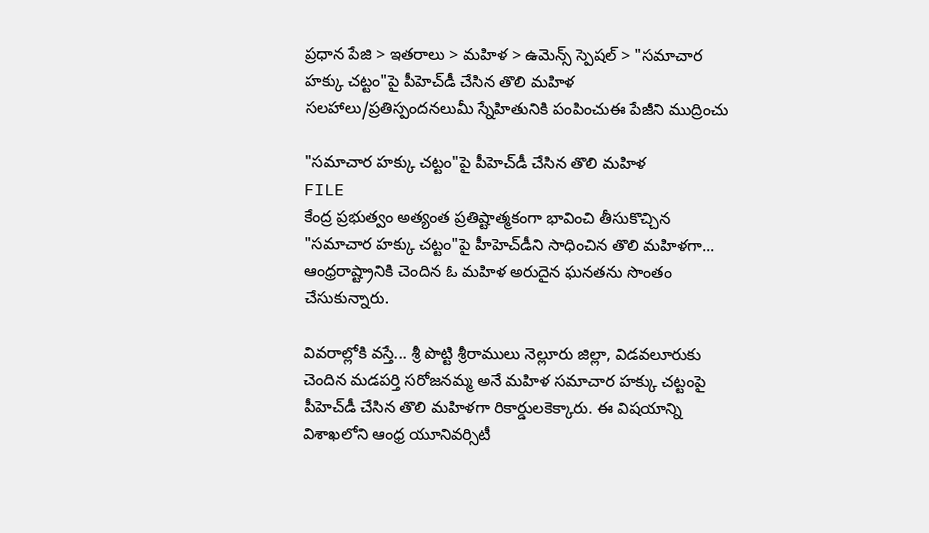ప్రధాన పేజి > ఇతరాలు > మహిళ > ఉమెన్స్ స్పెషల్ > "సమాచార హక్కు చట్టం"పై పీహెచ్‌డీ చేసిన తొలి మహిళ
సలహాలు/ప్రతిస్పందనలుమీ స్నేహితునికి పంపించుఈ పేజీని ముద్రించు

"సమాచార హక్కు చట్టం"పై పీహెచ్‌డీ చేసిన తొలి మహిళ
FILE
కేంద్ర ప్రభుత్వం అత్యంత ప్రతిష్టాత్మకంగా భావించి తీసుకొచ్చిన "సమాచార హక్కు చట్టం"పై హీహెచ్‌డీని సాధించిన తొలి మహిళగా... ఆంధ్రరాష్ట్రానికి చెందిన ఓ మహిళ అరుదైన ఘనతను సొంతం చేసుకున్నారు.

వివరాల్లోకి వస్తే... శ్రీ పొట్టి శ్రీరాములు నెల్లూరు జిల్లా, విడవలూరుకు చెందిన మడపర్తి సరోజనమ్మ అనే మహిళ సమాచార హక్కు చట్టంపై పీహెచ్‌డీ చేసిన తొలి మహిళగా రికార్డులకెక్కారు. ఈ విషయాన్ని విశాఖలోని ఆంధ్ర యూనివర్సిటీ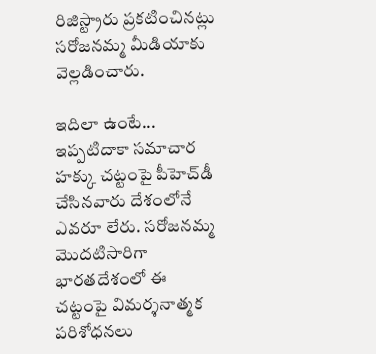రిజిస్ట్రారు ప్రకటించినట్లు సరోజనమ్మ మీడియాకు వెల్లడించారు.

ఇదిలా ఉంటే... ఇప్పటిదాకా సమాచార హక్కు చట్టంపై పీహెచ్‌డీ చేసినవారు దేశంలోనే ఎవరూ లేరు. సరోజనమ్మ మొదటిసారిగా భారతదేశంలో ఈ చట్టంపై విమర్శనాత్మక పరిశోధనలు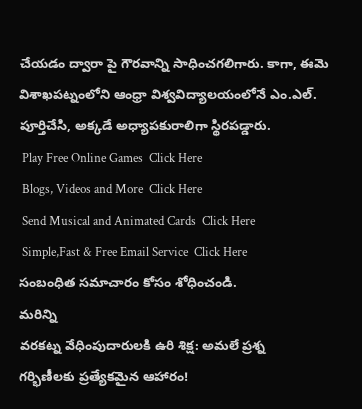చేయడం ద్వారా పై గౌరవాన్ని సాధించగలిగారు. కాగా, ఈమె విశాఖపట్నంలోని ఆంధ్రా విశ్వవిద్యాలయంలోనే ఎం.ఎల్. పూర్తిచేసి, అక్కడే అధ్యాపకురాలిగా స్థిరపడ్డారు.
 Play Free Online Games  Click Here
 Blogs, Videos and More  Click Here
 Send Musical and Animated Cards  Click Here
 Simple,Fast & Free Email Service  Click Here
సంబంధిత సమాచారం కోసం శోధించండి.
మరిన్ని
వరకట్న వేధింపుదారులకి ఉరి శిక్ష: అమలే ప్రశ్న
గర్భిణీలకు ప్రత్యేకమైన ఆహారం!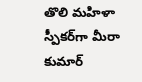తొలి మహిళా స్పీకర్‌గా మీరా కుమార్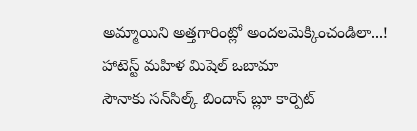అమ్మాయిని అత్తగారింట్లో అందలమెక్కించండిలా...!
హాటెస్ట్ మహిళ మిషెల్ ఒబామా
సౌనాకు సన్‌సిల్క్ బిందాస్ బ్లూ కార్పెట్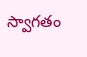స్వాగతం